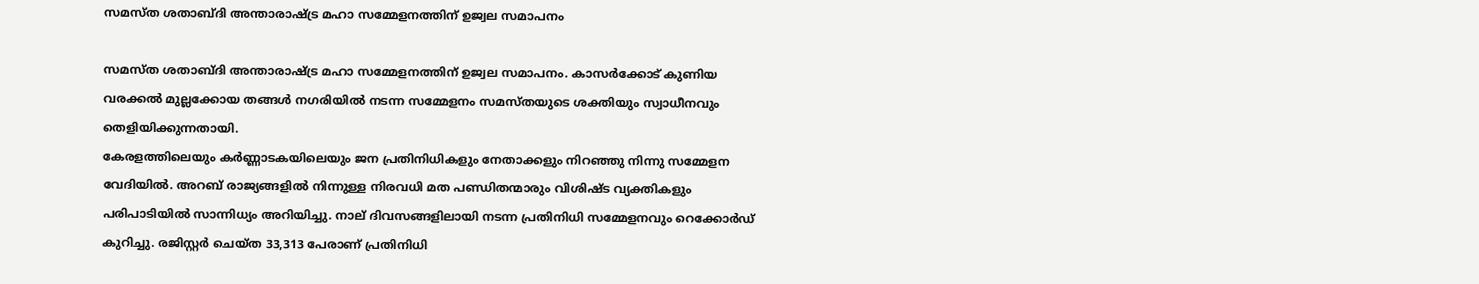സമസ്ത ശതാബ്ദി അന്താരാഷ്ട്ര മഹാ സമ്മേളനത്തിന് ഉജ്വല സമാപനം

സമസ്ത ശതാബ്ദി അന്താരാഷ്ട്ര മഹാ സമ്മേളനത്തിന് ഉജ്വല സമാപനം. കാസര്‍ക്കോട് കുണിയ വരക്കല്‍ മുല്ലക്കോയ തങ്ങൾ നഗരിയില്‍ ‍നടന്ന സമ്മേളനം സമസ്തയുടെ ശക്തിയും സ്വാധീനവും തെളിയിക്കുന്നതായി.
കേരളത്തിലെയും കര്‍ണ്ണാടകയിലെയും ജന പ്രതിനിധികളും നേതാക്കളും നിറഞ്ഞു നിന്നു സമ്മേളന  വേദിയില്‍. അറബ് രാജ്യങ്ങളില്‍ നിന്നുള്ള നിരവധി മത പണ്ഡിതന്മാരും വിശിഷ്ട വ്യക്തികളും പരിപാടിയില്‍ സാന്നിധ്യം അറിയിച്ചു. നാല് ദിവസങ്ങളിലായി നടന്ന പ്രതിനിധി സമ്മേളനവും റെക്കോര്‍ഡ് കുറിച്ചു. രജിസ്റ്റര്‍ ചെയ്ത 33,313 പേരാണ് പ്രതിനിധി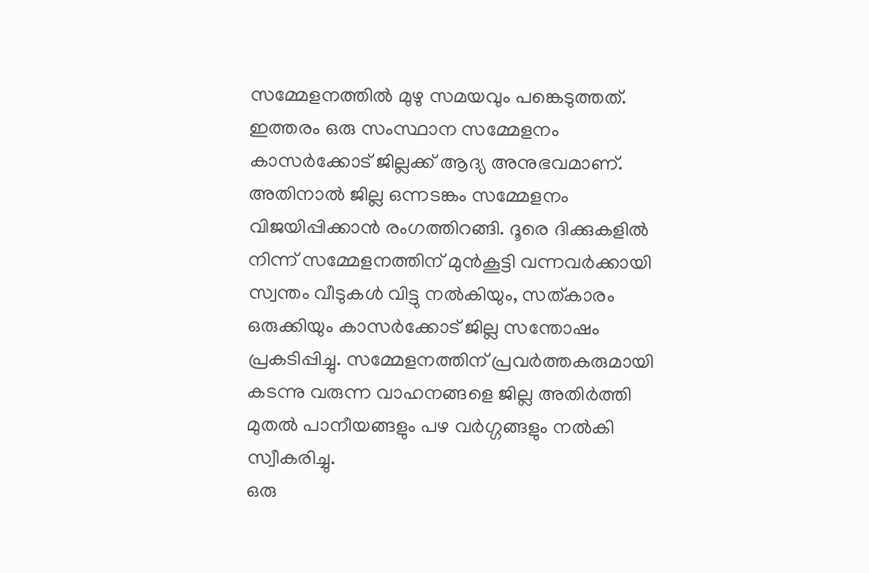സമ്മേളനത്തില്‍ മുഴു സമയവും പങ്കെടുത്തത്.
ഇത്തരം ഒരു സംസ്ഥാന സമ്മേളനം കാസര്‍ക്കോട് ജില്ലക്ക് ആദ്യ അനുഭവമാണ്. അതിനാല്‍ ജില്ല ഒന്നടങ്കം സമ്മേളനം വിജയിപ്പിക്കാന്‍ രംഗത്തിറങ്ങി. ദൂരെ ദിക്കുകളില്‍ നിന്ന് സമ്മേളനത്തിന് മുന്‍കൂട്ടി വന്നവർക്കായി സ്വന്തം വീടുകള്‍ വിട്ടു നല്‍കിയും, സത്കാരം ഒരുക്കിയും കാസര്‍ക്കോട് ജില്ല സന്തോഷം പ്രകടിപ്പിച്ചു. സമ്മേളനത്തിന് പ്രവര്‍ത്തകരുമായി കടന്നു വരുന്ന വാഹനങ്ങളെ ജില്ല അതിർത്തി മുതൽ പാനീയങ്ങളും പഴ വര്‍ഗ്ഗങ്ങളും നല്‍കി സ്വീകരിച്ചു.
ഒരു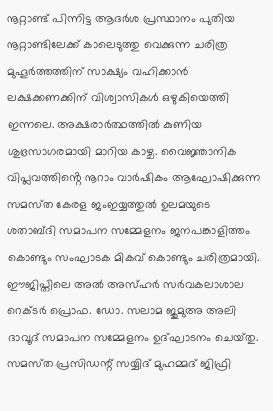നൂറ്റാണ്ട് പിന്നിട്ട ആദർശ പ്രസ്ഥാനം പുതിയ നൂറ്റാണ്ടിലേക്ക് കാലെടുത്തു വെക്കുന്ന ചരിത്ര മുഹൂർത്തത്തിന് സാക്ഷ്യം വഹിക്കാൻ  ലക്ഷക്കണക്കിന് വിശ്വാസികൾ ഒഴുകിയെത്തി ഇന്നലെ. അക്ഷരാർത്ഥത്തിൽ കുണിയ ശുഭ്രസാഗരമായി മാറിയ കാഴ്ച. വൈജ്ഞാനിക വിപ്ലവത്തിൻ്റെ നൂറാം വാർഷികം ആഘോഷിക്കുന്ന സമസ്‌ത കേരള ജംഇയ്യത്തുൽ ഉലമയുടെ ശതാബ്ദി സമാപന സമ്മേളനം ജനപങ്കാളിത്തം കൊണ്ടും സംഘാടക മികവ് കൊണ്ടും ചരിത്രമായി.
ഈജിപ്തിലെ അൽ അസ്ഹർ സർവകലാശാല റെക്ടർ പ്രൊഫ. ഡോ. സലാമ ജുമുഅ അലി ദാവൂദ് സമാപന സമ്മേളനം ഉദ്ഘാടനം ചെയ്‌തു. സമസ്‌ത പ്രസിഡന്റ് സയ്യിദ് മുഹമ്മദ് ജിഫ്രി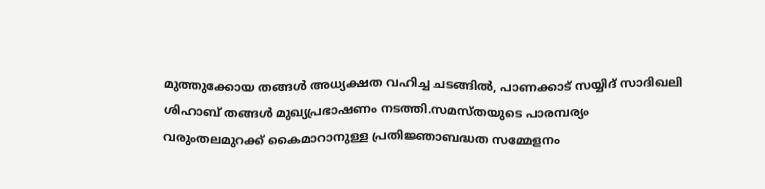മുത്തുക്കോയ തങ്ങൾ അധ്യക്ഷത വഹിച്ച ചടങ്ങിൽ, പാണക്കാട് സയ്യിദ് സാദിഖലി ശിഹാബ് തങ്ങൾ മുഖ്യപ്രഭാഷണം നടത്തി.സമസ്‌തയുടെ പാരമ്പര്യം വരുംതലമുറക്ക് കൈമാറാനുള്ള പ്രതിജ്ഞാബദ്ധത സമ്മേളനം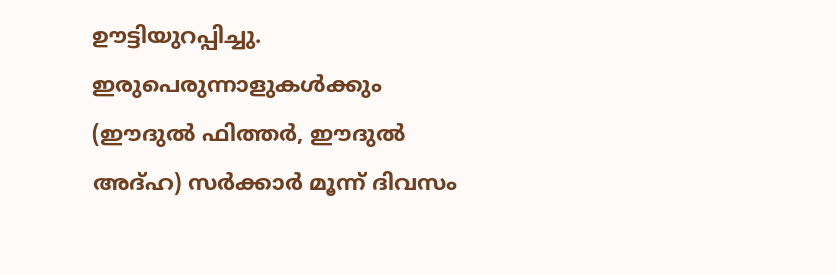ഊട്ടിയുറപ്പിച്ചു. ഇരുപെരുന്നാളുകൾക്കും (ഈദുൽ ഫിത്തർ, ഈദുൽ അദ്ഹ) സർക്കാർ മൂന്ന് ദിവസം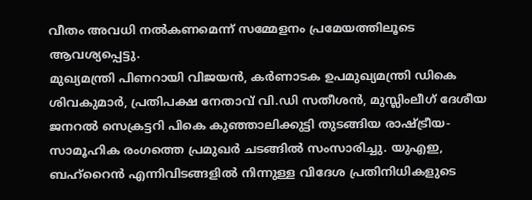വീതം അവധി നൽകണമെന്ന് സമ്മേളനം പ്രമേയത്തിലൂടെ ആവശ്യപ്പെട്ടു.
മുഖ്യമന്ത്രി പിണറായി വിജയൻ, കർണാടക ഉപമുഖ്യമന്ത്രി ഡികെ ശിവകുമാർ, പ്രതിപക്ഷ നേതാവ് വി.ഡി സതീശൻ, മുസ്ലിംലീഗ് ദേശീയ ജനറല്‍ സെക്രട്ടറി പികെ കുഞ്ഞാലിക്കുട്ടി തുടങ്ങിയ രാഷ്ട്രീയ-സാമൂഹിക രംഗത്തെ പ്രമുഖർ ചടങ്ങിൽ സംസാരിച്ചു. യുഎഇ, ബഹ്റൈൻ എന്നിവിടങ്ങളിൽ നിന്നുള്ള വിദേശ പ്രതിനിധികളുടെ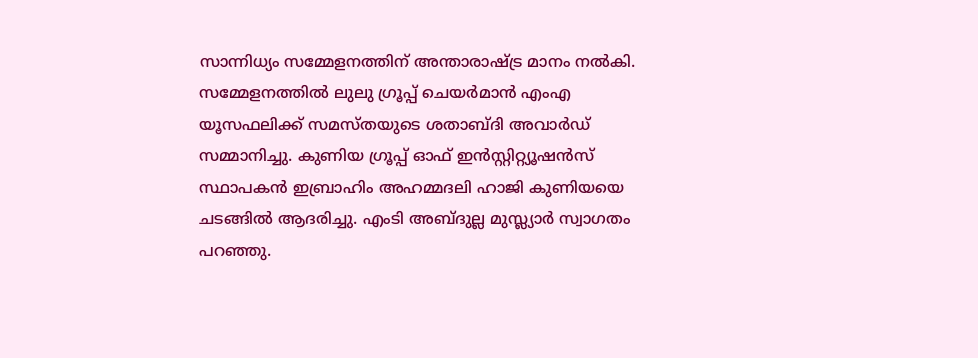സാന്നിധ്യം സമ്മേളനത്തിന് അന്താരാഷ്ട്ര മാനം നൽകി.
സമ്മേളനത്തിൽ ലുലു ഗ്രൂപ്പ് ചെയർമാൻ എംഎ യൂസഫലിക്ക് സമസ്‌തയുടെ ശതാബ്‌ദി അവാർഡ് സമ്മാനിച്ചു. കുണിയ ഗ്രൂപ്പ് ഓഫ് ഇൻസ്റ്റിറ്റ്യൂഷൻസ് സ്ഥാപകൻ ഇബ്രാഹിം അഹമ്മദലി ഹാജി കുണിയയെ ചടങ്ങിൽ ആദരിച്ചു. എംടി അബ്ദുല്ല മുസ്ല്യാര്‍ സ്വാഗതം പറഞ്ഞു.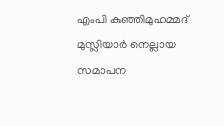എംപി കുഞ്ഞിമുഹമ്മദ് മുസ്ലിയാർ നെല്ലായ സമാപന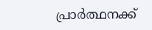പ്രാർത്ഥനക്ക്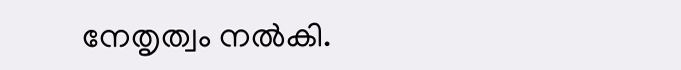നേതൃത്വം നല്‍കി.